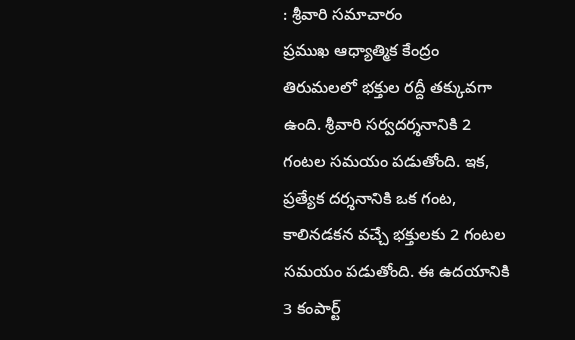: శ్రీవారి సమాచారం
ప్రముఖ ఆధ్యాత్మిక కేంద్రం తిరుమలలో భక్తుల రద్దీ తక్కువగా ఉంది. శ్రీవారి సర్వదర్శనానికి 2 గంటల సమయం పడుతోంది. ఇక, ప్రత్యేక దర్శనానికి ఒక గంట, కాలినడకన వచ్చే భక్తులకు 2 గంటల సమయం పడుతోంది. ఈ ఉదయానికి 3 కంపార్ట్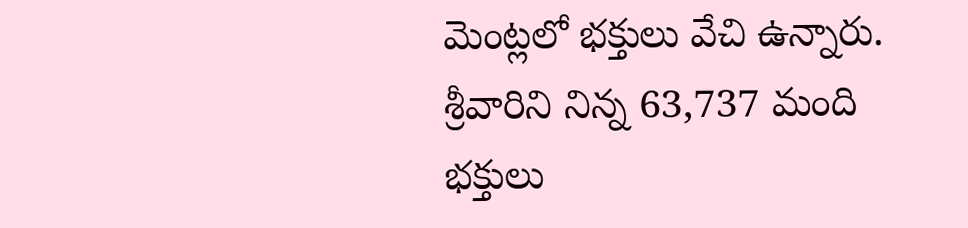మెంట్లలో భక్తులు వేచి ఉన్నారు. శ్రీవారిని నిన్న 63,737 మంది భక్తులు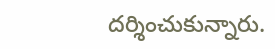దర్శించుకున్నారు.